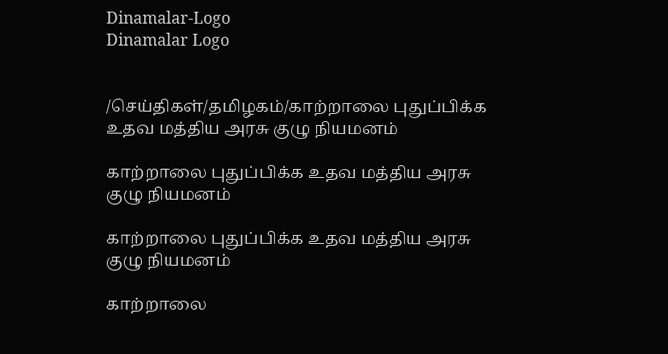Dinamalar-Logo
Dinamalar Logo


/செய்திகள்/தமிழகம்/காற்றாலை புதுப்பிக்க உதவ மத்திய அரசு குழு நியமனம்

காற்றாலை புதுப்பிக்க உதவ மத்திய அரசு குழு நியமனம்

காற்றாலை புதுப்பிக்க உதவ மத்திய அரசு குழு நியமனம்

காற்றாலை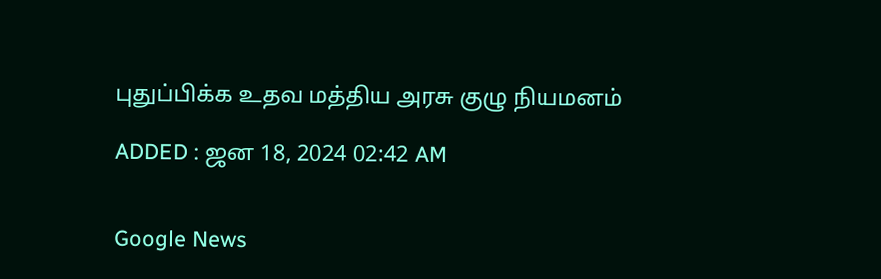புதுப்பிக்க உதவ மத்திய அரசு குழு நியமனம்

ADDED : ஜன 18, 2024 02:42 AM


Google News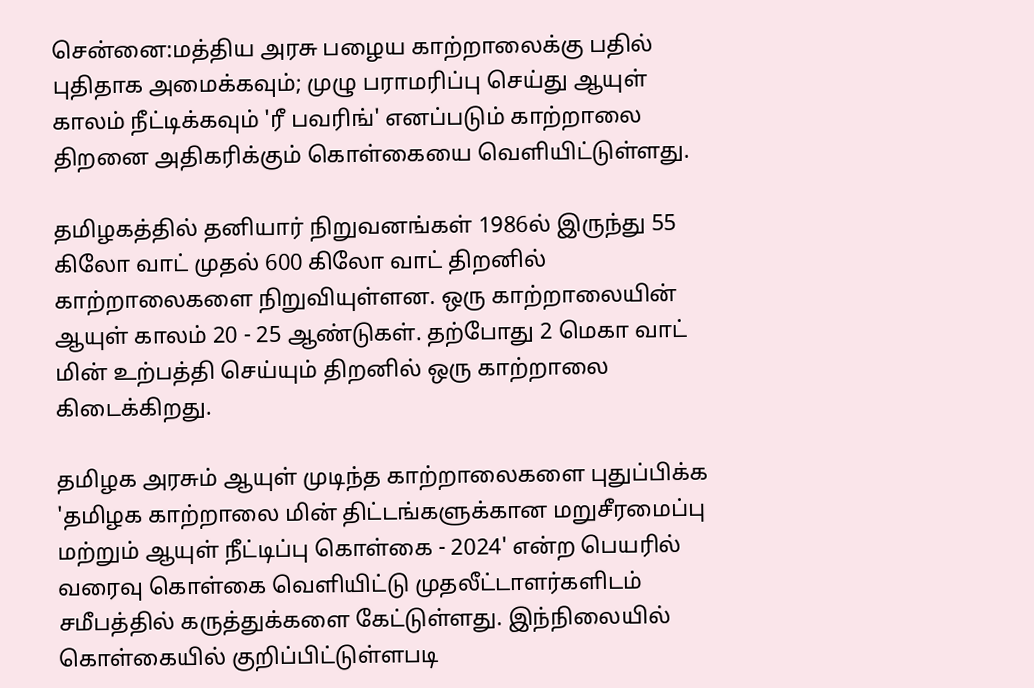சென்னை:மத்திய அரசு பழைய காற்றாலைக்கு பதில் புதிதாக அமைக்கவும்; முழு பராமரிப்பு செய்து ஆயுள் காலம் நீட்டிக்கவும் 'ரீ பவரிங்' எனப்படும் காற்றாலை திறனை அதிகரிக்கும் கொள்கையை வெளியிட்டுள்ளது.

தமிழகத்தில் தனியார் நிறுவனங்கள் 1986ல் இருந்து 55 கிலோ வாட் முதல் 600 கிலோ வாட் திறனில் காற்றாலைகளை நிறுவியுள்ளன. ஒரு காற்றாலையின் ஆயுள் காலம் 20 - 25 ஆண்டுகள். தற்போது 2 மெகா வாட் மின் உற்பத்தி செய்யும் திறனில் ஒரு காற்றாலை கிடைக்கிறது.

தமிழக அரசும் ஆயுள் முடிந்த காற்றாலைகளை புதுப்பிக்க 'தமிழக காற்றாலை மின் திட்டங்களுக்கான மறுசீரமைப்பு மற்றும் ஆயுள் நீட்டிப்பு கொள்கை - 2024' என்ற பெயரில் வரைவு கொள்கை வெளியிட்டு முதலீட்டாளர்களிடம் சமீபத்தில் கருத்துக்களை கேட்டுள்ளது. இந்நிலையில் கொள்கையில் குறிப்பிட்டுள்ளபடி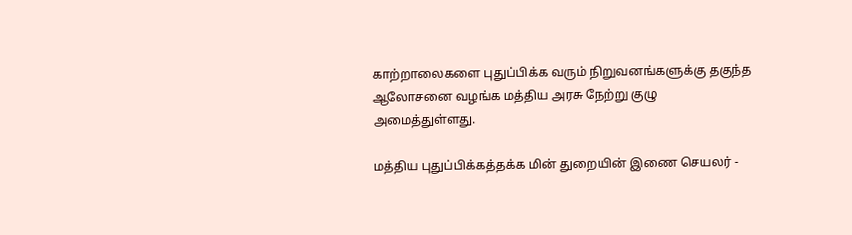காற்றாலைகளை புதுப்பிக்க வரும் நிறுவனங்களுக்கு தகுந்த ஆலோசனை வழங்க மத்திய அரசு நேற்று குழு அமைத்துள்ளது.

மத்திய புதுப்பிக்கத்தக்க மின் துறையின் இணை செயலர் -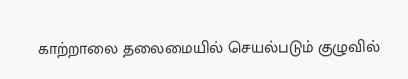காற்றாலை தலைமையில் செயல்படும் குழுவில்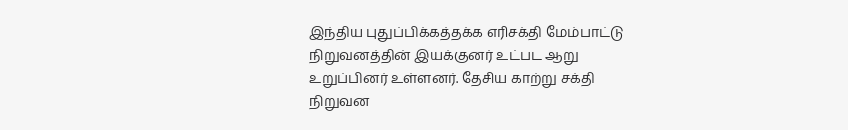இந்திய புதுப்பிக்கத்தக்க எரிசக்தி மேம்பாட்டு நிறுவனத்தின் இயக்குனர் உட்பட ஆறு உறுப்பினர் உள்ளனர். தேசிய காற்று சக்தி நிறுவன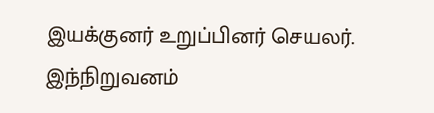இயக்குனர் உறுப்பினர் செயலர். இந்நிறுவனம்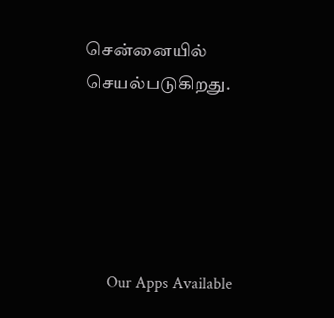சென்னையில் செயல்படுகிறது.





      Our Apps Available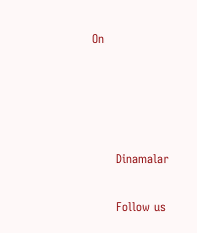On




      Dinamalar

      Follow us